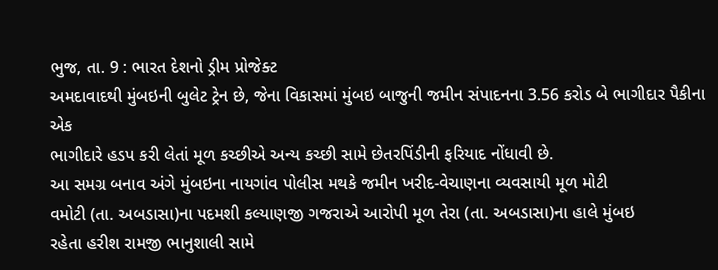ભુજ, તા. 9 : ભારત દેશનો ડ્રીમ પ્રોજેક્ટ
અમદાવાદથી મુંબઇની બુલેટ ટ્રેન છે, જેના વિકાસમાં મુંબઇ બાજુની જમીન સંપાદનના 3.56 કરોડ બે ભાગીદાર પૈકીના એક
ભાગીદારે હડપ કરી લેતાં મૂળ કચ્છીએ અન્ય કચ્છી સામે છેતરપિંડીની ફરિયાદ નોંધાવી છે.
આ સમગ્ર બનાવ અંગે મુંબઇના નાયગાંવ પોલીસ મથકે જમીન ખરીદ-વેચાણના વ્યવસાયી મૂળ મોટી
વમોટી (તા. અબડાસા)ના પદમશી કલ્યાણજી ગજરાએ આરોપી મૂળ તેરા (તા. અબડાસા)ના હાલે મુંબઇ
રહેતા હરીશ રામજી ભાનુશાલી સામે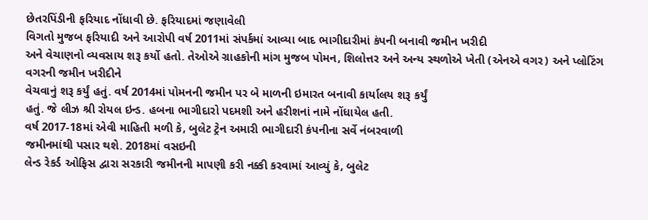છેતરપિંડીની ફરિયાદ નોંધાવી છે. ફરિયાદમાં જણાવેલી
વિગતો મુજબ ફરિયાદી અને આરોપી વર્ષ 2011માં સંપર્કમાં આવ્યા બાદ ભાગીદારીમાં કંપની બનાવી જમીન ખરીદી
અને વેચાણનો વ્યવસાય શરૂ કર્યો હતો. તેઓએ ગ્રાહકોની માંગ મુજબ પોમન, શિલોત્તર અને અન્ય સ્થળોએ ખેતી (એનએ વગર) અને પ્લોટિંગ વગરની જમીન ખરીદીને
વેચવાનું શરૂ કર્યું હતું. વર્ષ 2014માં પોમનની જમીન પર બે માળની ઇમારત બનાવી કાર્યાલય શરૂ કર્યું
હતું. જે લીઝ શ્રી રોયલ ઇન્ડ. હબના ભાગીદારો પદમશી અને હરીશનાં નામે નોંધાયેલ હતી.
વર્ષ 2017-18માં એવી માહિતી મળી કે, બુલેટ ટ્રેન અમારી ભાગીદારી કંપનીના સર્વે નંબરવાળી
જમીનમાંથી પસાર થશે. 2018માં વસઇની
લેન્ડ રેકર્ડ ઓફિસ દ્વારા સરકારી જમીનની માપણી કરી નક્કી કરવામાં આવ્યું કે, બુલેટ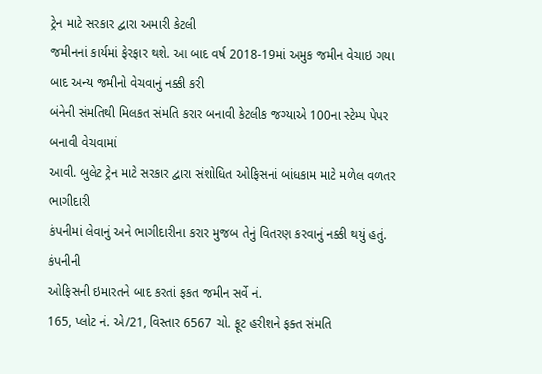ટ્રેન માટે સરકાર દ્વારા અમારી કેટલી
જમીનનાં કાર્યમાં ફેરફાર થશે. આ બાદ વર્ષ 2018-19માં અમુક જમીન વેચાઇ ગયા બાદ અન્ય જમીનો વેચવાનું નક્કી કરી
બંનેની સંમતિથી મિલકત સંમતિ કરાર બનાવી કેટલીક જગ્યાએ 100ના સ્ટેમ્પ પેપર બનાવી વેચવામાં
આવી. બુલેટ ટ્રેન માટે સરકાર દ્વારા સંશોધિત ઓફિસનાં બાંધકામ માટે મળેલ વળતર ભાગીદારી
કંપનીમાં લેવાનું અને ભાગીદારીના કરાર મુજબ તેનું વિતરણ કરવાનું નક્કી થયું હતું. કંપનીની
ઓફિસની ઇમારતને બાદ કરતાં ફકત જમીન સર્વે નં.
165, પ્લોટ નં. એ/21, વિસ્તાર 6567 ચો. ફૂટ હરીશને ફક્ત સંમતિ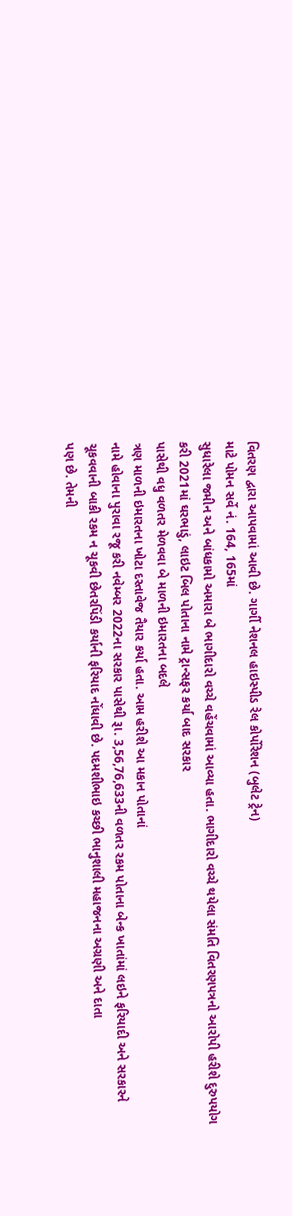વિતરણ દ્વારા આપવામાં આવી છે. ગાર્ગી નેશનલ હાઇસ્પીડ રેલ કોર્પોરેશન (બુલેટ ટ્રેન)
માટે પોમન સર્વે નં. 164, 165માં
સુધારેલા જમીન અને બાંધકામો અમારા બે ભાગીદારો વચ્ચે વહેંચવામાં આવ્યા હતા. ભાગીદારો વચ્ચે થયેલા સંમતિ વિતરણપત્રનો આરોપી હરીશે દુરુપયોગ
કરી 2021માં ઘરભાડું, લાઇટ બિલ પોતાના નામે ટ્રાન્સફર કર્યા બાદ સરકાર
પાસેથી વધુ વળતર મેળવવા બે માળની ઇમારતના બદલે
ત્રણ માળની ઇમારતના ખોટા દસ્તાવેજ તૈયાર કર્યા હતા. આમ હરીશે આ મકાન પોતાનાં
નામે હોવાના પુરાવા રજૂ કરી નવેમ્બર 2022ના સરકાર પાસેથી રૂા. 3,56,76,633ની વળતર રકમ પોતાના બેન્ક ખાતાંમાં લઇને ફરિયાદી અને સરકારને
ચૂકવવાની બાકી રકમ ન ચૂકવી છેતરપિંડી કર્યાની ફરિયાદ નોંધાવી છે. પદમશીભાઇ કચ્છી ભાનુશાલી મહાજનના અગ્રણી અને દાતા
પણ છે. તેમની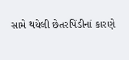સામે થયેલી છેતરપિંડીનાં કારણે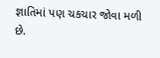જ્ઞાતિમાં પણ ચકચાર જોવા મળી છે.